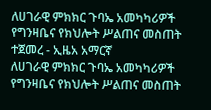ለሀገራዊ ምክክር ጉባኤ አመካካሪዎች የግንዛቤና የክህሎት ሥልጠና መስጠት ተጀመረ - ኢዜአ አማርኛ
ለሀገራዊ ምክክር ጉባኤ አመካካሪዎች የግንዛቤና የክህሎት ሥልጠና መስጠት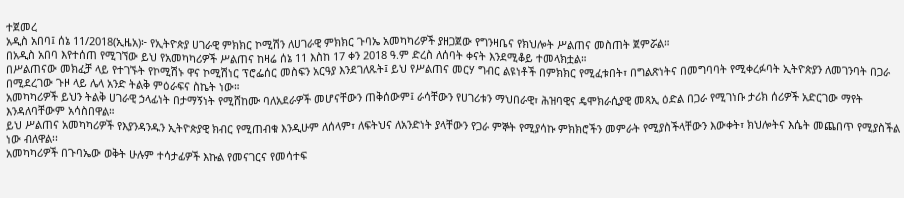ተጀመረ
አዲስ አበባ፤ ሰኔ 11/2018(ኢዜአ)፦ የኢትዮጵያ ሀገራዊ ምክክር ኮሚሽን ለሀገራዊ ምክክር ጉባኤ አመካካሪዎች ያዘጋጀው የግንዛቤና የክህሎት ሥልጠና መስጠት ጀምሯል።
በአዲስ አበባ እየተሰጠ የሚገኘው ይህ የአመካካሪዎች ሥልጠና ከዛሬ ሰኔ 11 እስከ 17 ቀን 2018 ዓ.ም ድረስ ለሰባት ቀናት እንደሚቆይ ተመላክቷል።
በሥልጠናው መክፈቻ ላይ የተገኙት የኮሚሽኑ ዋና ኮሚሽነር ፕሮፌሰር መስፍን አርዓያ እንደገለጹት፤ ይህ የሥልጠና መርሃ ግብር ልዩነቶች በምክክር የሚፈቱበት፣ በግልጽነትና በመግባባት የሚቀረፉባት ኢትዮጵያን ለመገንባት በጋራ በሚደረገው ጉዞ ላይ ሌላ አንድ ትልቅ ምዕራፍና ስኬት ነው።
አመካካሪዎች ይህን ትልቅ ሀገራዊ ኃላፊነት በታማኝነት የሚሸከሙ ባለአደራዎች መሆናቸውን ጠቅሰውም፤ ራሳቸውን የሀገሪቱን ማህበራዊ፣ ሕዝባዊና ዴሞክራሲያዊ መጻኢ ዕድል በጋራ የሚገነቡ ታሪክ ሰሪዎች አድርገው ማየት እንዳለባቸውም አሳስበዋል።
ይህ ሥልጠና አመካካሪዎች የእያንዳንዱን ኢትዮጵያዊ ክብር የሚጠብቁ እንዲሁም ለሰላም፣ ለፍትህና ለአንድነት ያላቸውን የጋራ ምኞት የሚያሳኩ ምክክሮችን መምራት የሚያስችላቸውን እውቀት፣ ክህሎትና እሴት መጨበጥ የሚያስችል ነው ብለዋል፡፡
አመካካሪዎች በጉባኤው ወቅት ሁሉም ተሳታፊዎች እኩል የመናገርና የመሳተፍ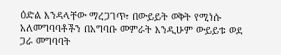ዕድል እንዳላቸው ማረጋገጥ፣ በውይይት ወቅት የሚነሱ አለመግባባቶችን በአግባቡ መምራት እንዲሁም ውይይቱ ወደ ጋራ መግባባት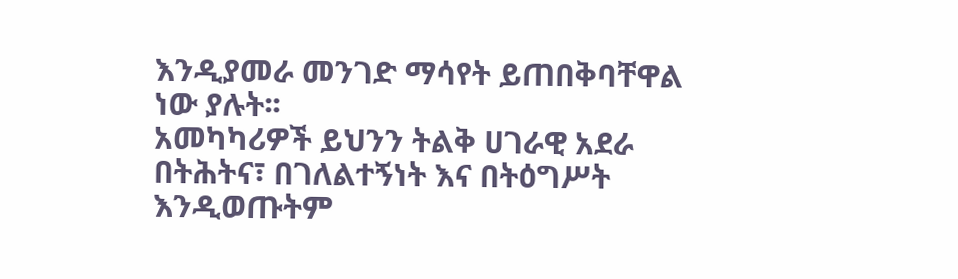እንዲያመራ መንገድ ማሳየት ይጠበቅባቸዋል ነው ያሉት፡፡
አመካካሪዎች ይህንን ትልቅ ሀገራዊ አደራ በትሕትና፣ በገለልተኝነት እና በትዕግሥት እንዲወጡትም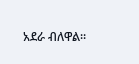አደራ ብለዋል።